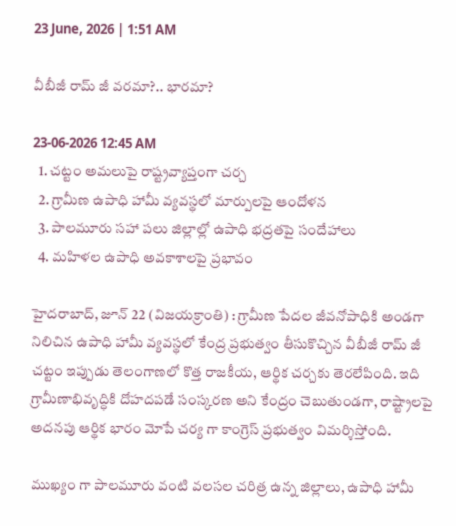23 June, 2026 | 1:51 AM

వీబీజీ రామ్ జీ వరమా?.. భారమా?

23-06-2026 12:45 AM
  1. చట్టం అమలుపై రాష్ట్రవ్యాప్తంగా చర్చ
  2. గ్రామీణ ఉపాధి హామీ వ్యవస్థలో మార్పులపై ఆందోళన
  3. పాలమూరు సహా పలు జిల్లాల్లో ఉపాధి భద్రతపై సందేహాలు
  4. మహిళల ఉపాధి అవకాశాలపై ప్రభావం

హైదరాబాద్, జూన్ 22 (విజయక్రాంతి) : గ్రామీణ పేదల జీవనోపాధికి అండగా నిలిచిన ఉపాధి హామీ వ్యవస్థలో కేంద్ర ప్రభుత్వం తీసుకొచ్చిన వీబీజీ రామ్ జీ చట్టం ఇప్పుడు తెలంగాణలో కొత్త రాజకీయ, ఆర్థిక చర్చకు తెరలేపింది. ఇది గ్రామీణాభివృద్ధికి దోహదపడే సంస్కరణ అని కేంద్రం చెబుతుండగా, రాష్ట్రాలపై అదనపు ఆర్థిక భారం మోపే చర్య గా కాంగ్రెస్ ప్రభుత్వం విమర్శిస్తోంది.

ముఖ్యం గా పాలమూరు వంటి వలసల చరిత్ర ఉన్న జిల్లాలు, ఉపాధి హామీ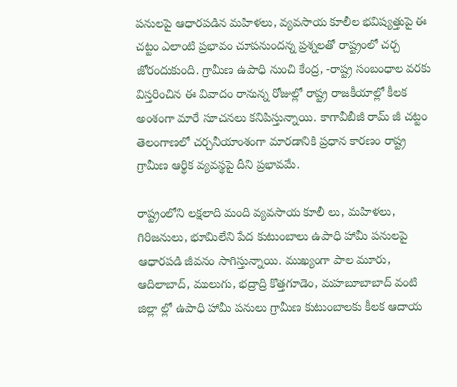పనులపై ఆధారపడిన మహిళలు, వ్యవసాయ కూలీల భవిష్యత్తుపై ఈ చట్టం ఎలాంటి ప్రభావం చూపనుందన్న ప్రశ్నలతో రాష్ట్రంలో చర్చ జోరందుకుంది. గ్రామీణ ఉపాధి నుంచి కేంద్ర, -రాష్ట్ర సంబంధాల వరకు విస్తరించిన ఈ వివాదం రానున్న రోజుల్లో రాష్ట్ర రాజకీయాల్లో కీలక అంశంగా మారే సూచనలు కనిపిస్తున్నాయి. కాగావీబీజీ రామ్ జీ చట్టం తెలంగాణలో చర్చనీయాంశంగా మారడానికి ప్రధాన కారణం రాష్ట్ర గ్రామీణ ఆర్థిక వ్యవస్థపై దీని ప్రభావమే.

రాష్ట్రంలోని లక్షలాది మంది వ్యవసాయ కూలీ లు, మహిళలు, గిరిజనులు, భూమిలేని పేద కుటుంబాలు ఉపాధి హామీ పనులపై ఆధారపడి జీవనం సాగిస్తున్నాయి. ముఖ్యంగా పాల మూరు, ఆదిలాబాద్, ములుగు, భద్రాద్రి కొత్తగూడెం, మహబూబాబాద్ వంటి జిల్లా ల్లో ఉపాధి హామీ పనులు గ్రామీణ కుటుంబాలకు కీలక ఆదాయ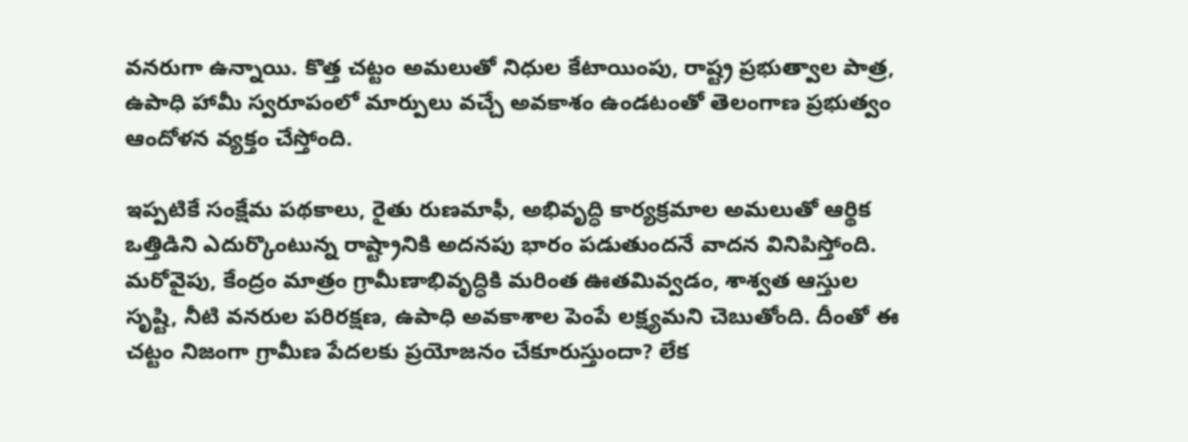వనరుగా ఉన్నాయి. కొత్త చట్టం అమలుతో నిధుల కేటాయింపు, రాష్ట్ర ప్రభుత్వాల పాత్ర, ఉపాధి హామీ స్వరూపంలో మార్పులు వచ్చే అవకాశం ఉండటంతో తెలంగాణ ప్రభుత్వం ఆందోళన వ్యక్తం చేస్తోంది.

ఇప్పటికే సంక్షేమ పథకాలు, రైతు రుణమాఫీ, అభివృద్ధి కార్యక్రమాల అమలుతో ఆర్థిక ఒత్తిడిని ఎదుర్కొంటున్న రాష్ట్రానికి అదనపు భారం పడుతుందనే వాదన వినిపిస్తోంది. మరోవైపు, కేంద్రం మాత్రం గ్రామీణాభివృద్ధికి మరింత ఊతమివ్వడం, శాశ్వత ఆస్తుల సృష్టి, నీటి వనరుల పరిరక్షణ, ఉపాధి అవకాశాల పెంపే లక్ష్యమని చెబుతోంది. దీంతో ఈ చట్టం నిజంగా గ్రామీణ పేదలకు ప్రయోజనం చేకూరుస్తుందా? లేక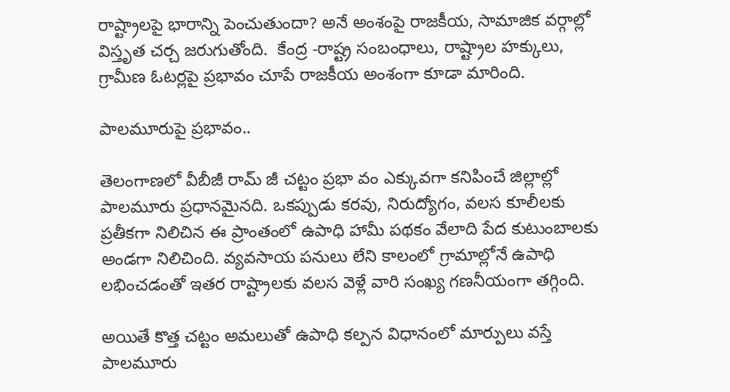రాష్ట్రాలపై భారాన్ని పెంచుతుందా? అనే అంశంపై రాజకీయ, సామాజిక వర్గాల్లో విస్తృత చర్చ జరుగుతోంది.  కేంద్ర -రాష్ట్ర సంబంధాలు, రాష్ట్రాల హక్కులు, గ్రామీణ ఓటర్లపై ప్రభావం చూపే రాజకీయ అంశంగా కూడా మారింది.

పాలమూరుపై ప్రభావం..

తెలంగాణలో వీబీజీ రామ్ జీ చట్టం ప్రభా వం ఎక్కువగా కనిపించే జిల్లాల్లో పాలమూరు ప్రధానమైనది. ఒకప్పుడు కరవు, నిరుద్యోగం, వలస కూలీలకు ప్రతీకగా నిలిచిన ఈ ప్రాంతంలో ఉపాధి హామీ పథకం వేలాది పేద కుటుంబాలకు అండగా నిలిచింది. వ్యవసాయ పనులు లేని కాలంలో గ్రామాల్లోనే ఉపాధి లభించడంతో ఇతర రాష్ట్రాలకు వలస వెళ్లే వారి సంఖ్య గణనీయంగా తగ్గింది.

అయితే కొత్త చట్టం అమలుతో ఉపాధి కల్పన విధానంలో మార్పులు వస్తే పాలమూరు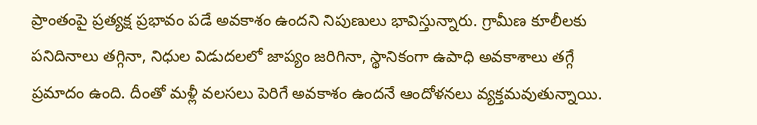ప్రాంతంపై ప్రత్యక్ష ప్రభావం పడే అవకాశం ఉందని నిపుణులు భావిస్తున్నారు. గ్రామీణ కూలీలకు పనిదినాలు తగ్గినా, నిధుల విడుదలలో జాప్యం జరిగినా, స్థానికంగా ఉపాధి అవకాశాలు తగ్గే ప్రమాదం ఉంది. దీంతో మళ్లీ వలసలు పెరిగే అవకాశం ఉందనే ఆందోళనలు వ్యక్తమవుతున్నాయి.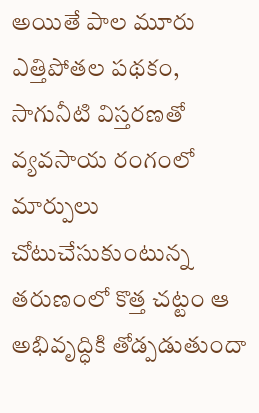అయితే పాల మూరు ఎత్తిపోతల పథకం, సాగునీటి విస్తరణతో వ్యవసాయ రంగంలో మార్పులు చోటుచేసుకుంటున్న తరుణంలో కొత్త చట్టం ఆ అభివృద్ధికి తోడ్పడుతుందా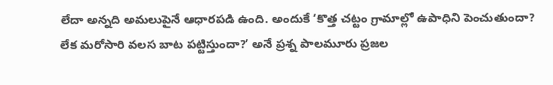లేదా అన్నది అమలుపైనే ఆధారపడి ఉంది. అందుకే ‘కొత్త చట్టం గ్రామాల్లో ఉపాధిని పెంచుతుందా? లేక మరోసారి వలస బాట పట్టిస్తుందా?’ అనే ప్రశ్న పాలమూరు ప్రజల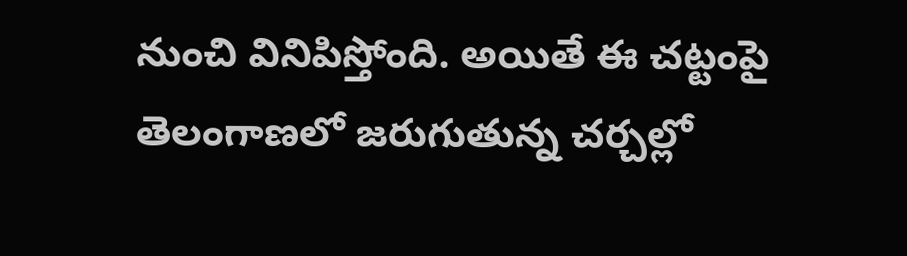నుంచి వినిపిస్తోంది. అయితే ఈ చట్టంపై తెలంగాణలో జరుగుతున్న చర్చల్లో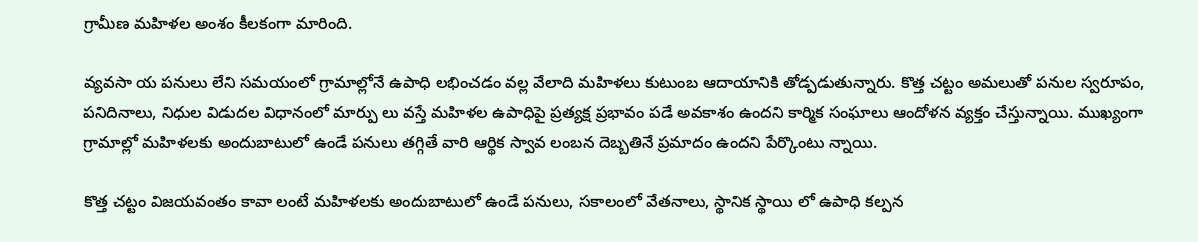గ్రామీణ మహిళల అంశం కీలకంగా మారింది.

వ్యవసా య పనులు లేని సమయంలో గ్రామాల్లోనే ఉపాధి లభించడం వల్ల వేలాది మహిళలు కుటుంబ ఆదాయానికి తోడ్పడుతున్నారు. కొత్త చట్టం అమలుతో పనుల స్వరూపం, పనిదినాలు, నిధుల విడుదల విధానంలో మార్పు లు వస్తే మహిళల ఉపాధిపై ప్రత్యక్ష ప్రభావం పడే అవకాశం ఉందని కార్మిక సంఘాలు ఆందోళన వ్యక్తం చేస్తున్నాయి. ముఖ్యంగా గ్రామాల్లో మహిళలకు అందుబాటులో ఉండే పనులు తగ్గితే వారి ఆర్థిక స్వావ లంబన దెబ్బతినే ప్రమాదం ఉందని పేర్కొంటు న్నాయి.

కొత్త చట్టం విజయవంతం కావా లంటే మహిళలకు అందుబాటులో ఉండే పనులు, సకాలంలో వేతనాలు, స్థానిక స్థాయి లో ఉపాధి కల్పన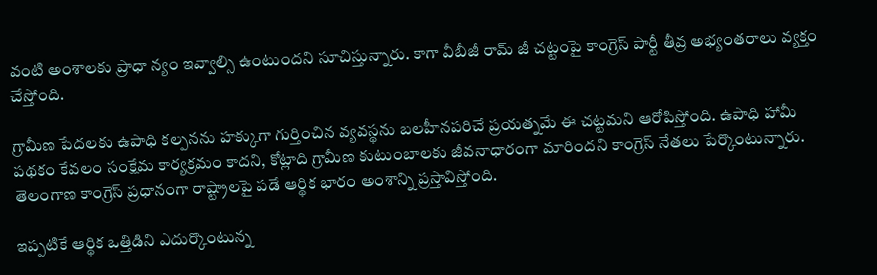వంటి అంశాలకు ప్రాధా న్యం ఇవ్వాల్సి ఉంటుందని సూచిస్తున్నారు. కాగా వీబీజీ రామ్ జీ చట్టంపై కాంగ్రెస్ పార్టీ తీవ్ర అభ్యంతరాలు వ్యక్తం చేస్తోంది.

గ్రామీణ పేదలకు ఉపాధి కల్పనను హక్కుగా గుర్తించిన వ్యవస్థను బలహీనపరిచే ప్రయత్నమే ఈ చట్టమని ఆరోపిస్తోంది. ఉపాధి హామీ పథకం కేవలం సంక్షేమ కార్యక్రమం కాదని, కోట్లాది గ్రామీణ కుటుంబాలకు జీవనాధారంగా మారిందని కాంగ్రెస్ నేతలు పేర్కొంటున్నారు. తెలంగాణ కాంగ్రెస్ ప్రధానంగా రాష్ట్రాలపై పడే ఆర్థిక భారం అంశాన్ని ప్రస్తావిస్తోంది.

ఇప్పటికే ఆర్థిక ఒత్తిడిని ఎదుర్కొంటున్న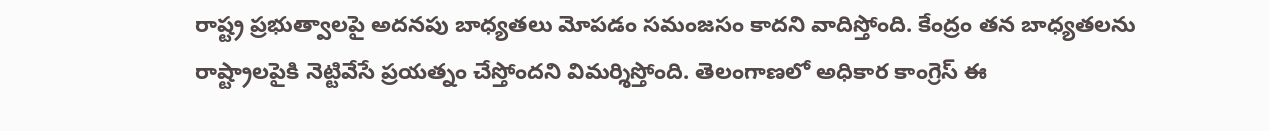రాష్ట్ర ప్రభుత్వాలపై అదనపు బాధ్యతలు మోపడం సమంజసం కాదని వాదిస్తోంది. కేంద్రం తన బాధ్యతలను రాష్ట్రాలపైకి నెట్టివేసే ప్రయత్నం చేస్తోందని విమర్శిస్తోంది. తెలంగాణలో అధికార కాంగ్రెస్ ఈ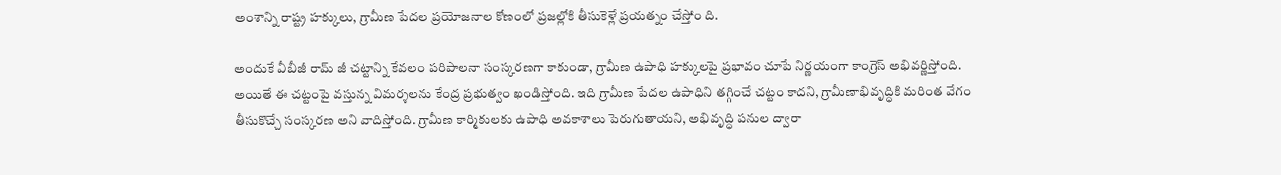అంశాన్ని రాష్ట్ర హక్కులు, గ్రామీణ పేదల ప్రయోజనాల కోణంలో ప్రజల్లోకి తీసుకెళ్లే ప్రయత్నం చేస్తోం ది.

అందుకే వీబీజీ రామ్ జీ చట్టాన్ని కేవలం పరిపాలనా సంస్కరణగా కాకుండా, గ్రామీణ ఉపాధి హక్కులపై ప్రభావం చూపే నిర్ణయంగా కాంగ్రెస్ అభివర్ణిస్తోంది. అయితే ఈ చట్టంపై వస్తున్న విమర్శలను కేంద్ర ప్రభుత్వం ఖండిస్తోంది. ఇది గ్రామీణ పేదల ఉపాధిని తగ్గించే చట్టం కాదని, గ్రామీణాభివృద్ధికి మరింత వేగం తీసుకొచ్చే సంస్కరణ అని వాదిస్తోంది. గ్రామీణ కార్మికులకు ఉపాధి అవకాశాలు పెరుగుతాయని, అభివృద్ధి పనుల ద్వారా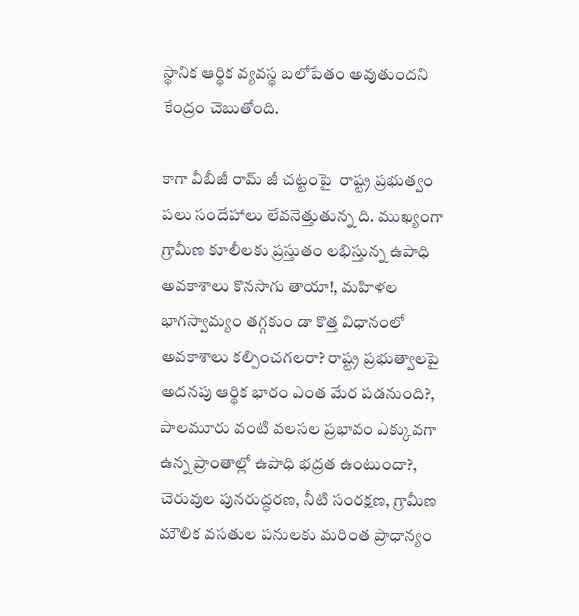స్థానిక ఆర్థిక వ్యవస్థ బలోపేతం అవుతుందని కేంద్రం చెబుతోంది.

కాగా వీబీజీ రామ్ జీ చట్టంపై  రాష్ట్ర ప్రభుత్వం పలు సందేహాలు లేవనెత్తుతున్న ది. ముఖ్యంగా గ్రామీణ కూలీలకు ప్రస్తుతం లభిస్తున్న ఉపాధి అవకాశాలు కొనసాగు తాయా!, మహిళల భాగస్వామ్యం తగ్గకుం డా కొత్త విధానంలో అవకాశాలు కల్పించగలరా? రాష్ట్ర ప్రభుత్వాలపై అదనపు ఆర్థిక భారం ఎంత మేర పడనుంది?, పాలమూరు వంటి వలసల ప్రభావం ఎక్కువగా ఉన్న ప్రాంతాల్లో ఉపాధి భద్రత ఉంటుందా?, చెరువుల పునరుద్ధరణ, నీటి సంరక్షణ, గ్రామీణ మౌలిక వసతుల పనులకు మరింత ప్రాధాన్యం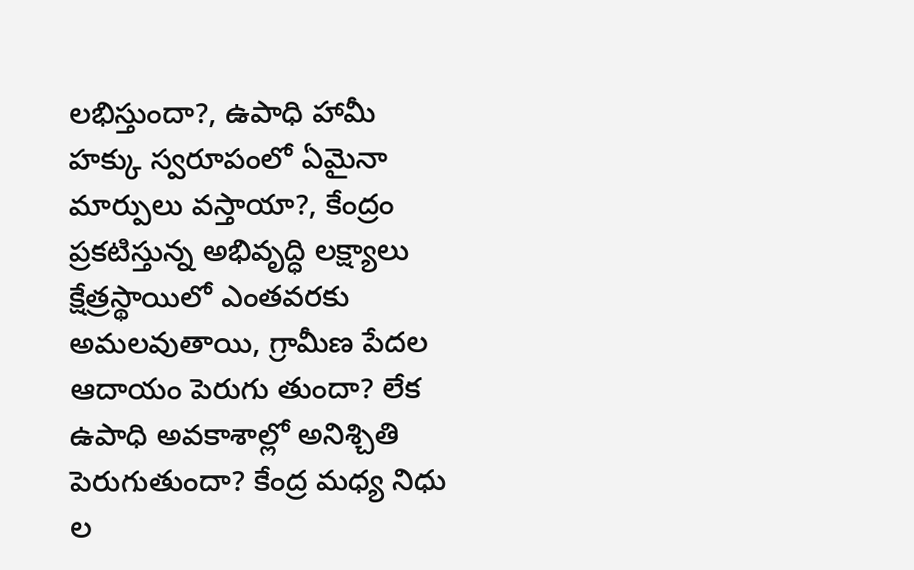లభిస్తుందా?, ఉపాధి హామీ హక్కు స్వరూపంలో ఏమైనా మార్పులు వస్తాయా?, కేంద్రం ప్రకటిస్తున్న అభివృద్ధి లక్ష్యాలు క్షేత్రస్థాయిలో ఎంతవరకు అమలవుతాయి, గ్రామీణ పేదల ఆదాయం పెరుగు తుందా? లేక ఉపాధి అవకాశాల్లో అనిశ్చితి పెరుగుతుందా? కేంద్ర మధ్య నిధు ల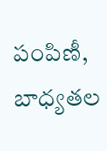పంపిణీ, బాధ్యతల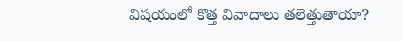విషయంలో కొత్త వివాదాలు తలెత్తుతాయా?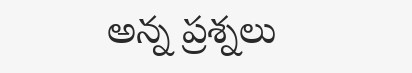అన్న ప్రశ్నలు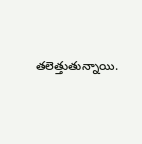తలెత్తుతున్నాయి.